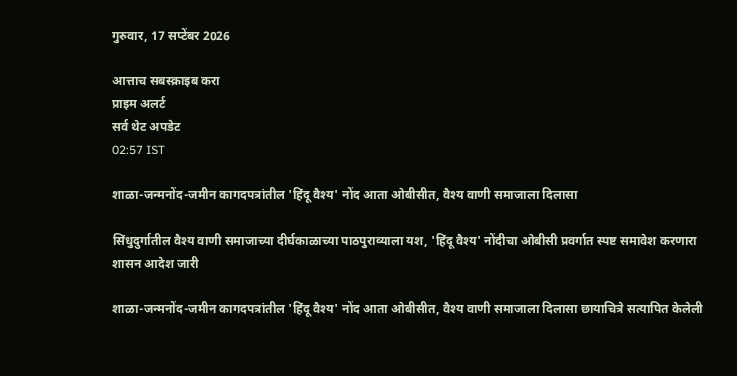गुरुवार, 17 सप्टेंबर 2026

आत्ताच सबस्क्राइब करा
प्राइम अलर्ट
सर्व थेट अपडेट
02:57 IST

शाळा-जन्मनोंद-जमीन कागदपत्रांतील 'हिंदू वैश्य' नोंद आता ओबीसीत, वैश्य वाणी समाजाला दिलासा

सिंधुदुर्गातील वैश्य वाणी समाजाच्या दीर्घकाळाच्या पाठपुराव्याला यश, 'हिंदू वैश्य' नोंदीचा ओबीसी प्रवर्गात स्पष्ट समावेश करणारा शासन आदेश जारी

शाळा-जन्मनोंद-जमीन कागदपत्रांतील 'हिंदू वैश्य' नोंद आता ओबीसीत, वैश्य वाणी समाजाला दिलासा छायाचित्रे सत्यापित केलेली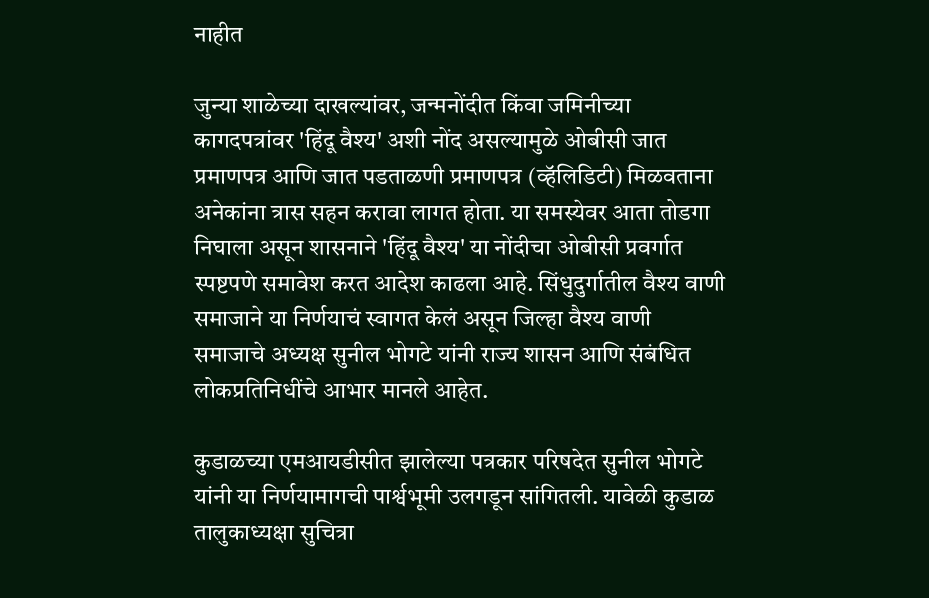नाहीत

जुन्या शाळेच्या दाखल्यांवर, जन्मनोंदीत किंवा जमिनीच्या कागदपत्रांवर 'हिंदू वैश्य' अशी नोंद असल्यामुळे ओबीसी जात प्रमाणपत्र आणि जात पडताळणी प्रमाणपत्र (व्हॅलिडिटी) मिळवताना अनेकांना त्रास सहन करावा लागत होता. या समस्येवर आता तोडगा निघाला असून शासनाने 'हिंदू वैश्य' या नोंदीचा ओबीसी प्रवर्गात स्पष्टपणे समावेश करत आदेश काढला आहे. सिंधुदुर्गातील वैश्य वाणी समाजाने या निर्णयाचं स्वागत केलं असून जिल्हा वैश्य वाणी समाजाचे अध्यक्ष सुनील भोगटे यांनी राज्य शासन आणि संबंधित लोकप्रतिनिधींचे आभार मानले आहेत.

कुडाळच्या एमआयडीसीत झालेल्या पत्रकार परिषदेत सुनील भोगटे यांनी या निर्णयामागची पार्श्वभूमी उलगडून सांगितली. यावेळी कुडाळ तालुकाध्यक्षा सुचित्रा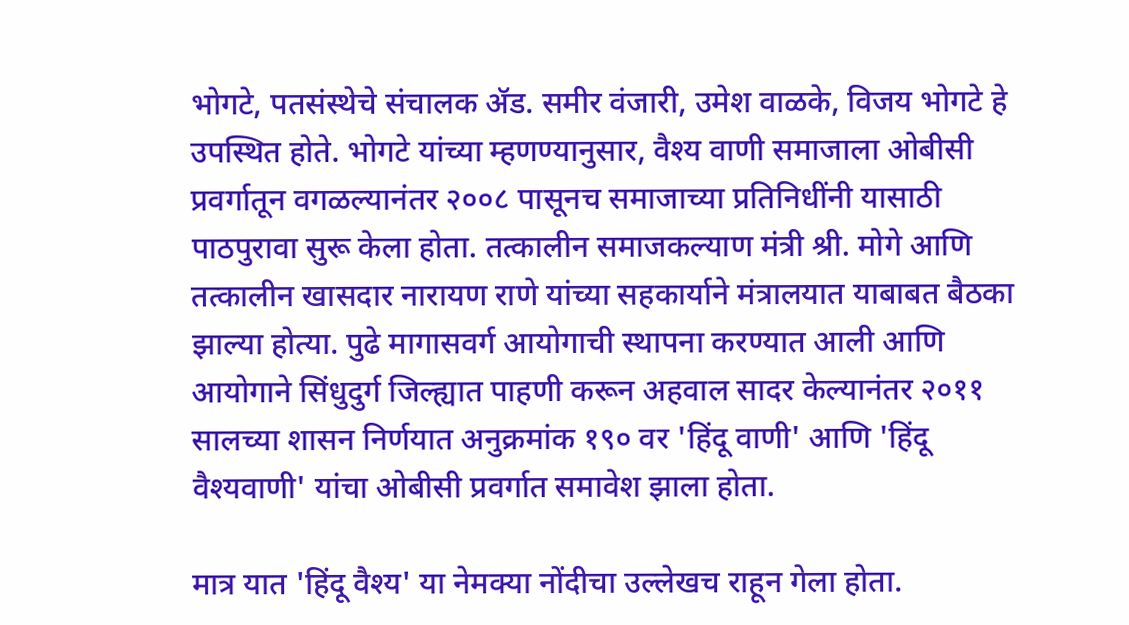भोगटे, पतसंस्थेचे संचालक ॲड. समीर वंजारी, उमेश वाळके, विजय भोगटे हे उपस्थित होते. भोगटे यांच्या म्हणण्यानुसार, वैश्य वाणी समाजाला ओबीसी प्रवर्गातून वगळल्यानंतर २००८ पासूनच समाजाच्या प्रतिनिधींनी यासाठी पाठपुरावा सुरू केला होता. तत्कालीन समाजकल्याण मंत्री श्री. मोगे आणि तत्कालीन खासदार नारायण राणे यांच्या सहकार्याने मंत्रालयात याबाबत बैठका झाल्या होत्या. पुढे मागासवर्ग आयोगाची स्थापना करण्यात आली आणि आयोगाने सिंधुदुर्ग जिल्ह्यात पाहणी करून अहवाल सादर केल्यानंतर २०११ सालच्या शासन निर्णयात अनुक्रमांक १९० वर 'हिंदू वाणी' आणि 'हिंदू वैश्यवाणी' यांचा ओबीसी प्रवर्गात समावेश झाला होता.

मात्र यात 'हिंदू वैश्य' या नेमक्या नोंदीचा उल्लेखच राहून गेला होता.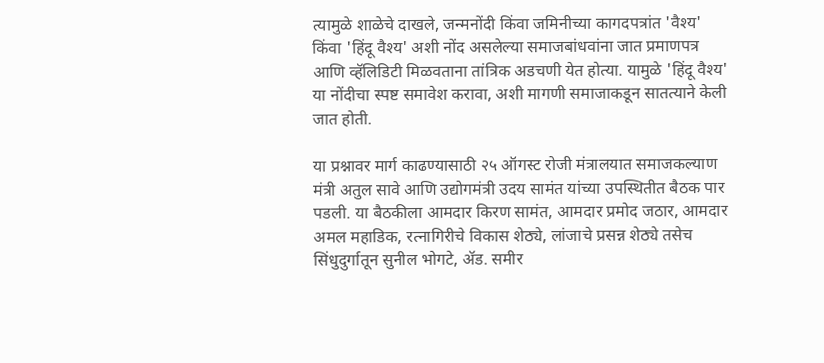त्यामुळे शाळेचे दाखले, जन्मनोंदी किंवा जमिनीच्या कागदपत्रांत 'वैश्य' किंवा 'हिंदू वैश्य' अशी नोंद असलेल्या समाजबांधवांना जात प्रमाणपत्र आणि व्हॅलिडिटी मिळवताना तांत्रिक अडचणी येत होत्या. यामुळे 'हिंदू वैश्य' या नोंदीचा स्पष्ट समावेश करावा, अशी मागणी समाजाकडून सातत्याने केली जात होती.

या प्रश्नावर मार्ग काढण्यासाठी २५ ऑगस्ट रोजी मंत्रालयात समाजकल्याण मंत्री अतुल सावे आणि उद्योगमंत्री उदय सामंत यांच्या उपस्थितीत बैठक पार पडली. या बैठकीला आमदार किरण सामंत, आमदार प्रमोद जठार, आमदार अमल महाडिक, रत्नागिरीचे विकास शेठ्ये, लांजाचे प्रसन्न शेठ्ये तसेच सिंधुदुर्गातून सुनील भोगटे, ॲड. समीर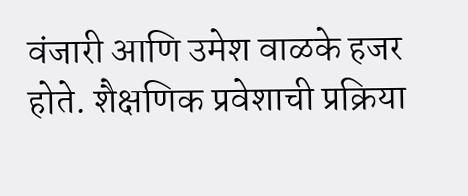वंजारी आणि उमेश वाळके हजर होते. शैक्षणिक प्रवेशाची प्रक्रिया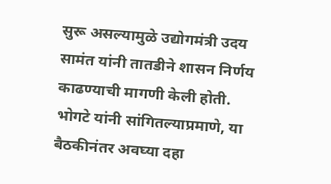सुरू असल्यामुळे उद्योगमंत्री उदय सामंत यांनी तातडीने शासन निर्णय काढण्याची मागणी केली होती. भोगटे यांनी सांगितल्याप्रमाणे, या बैठकीनंतर अवघ्या दहा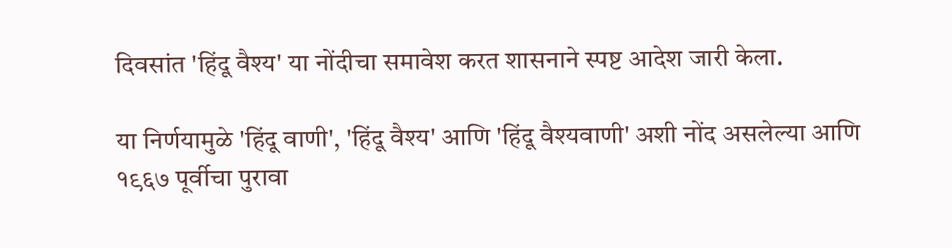दिवसांत 'हिंदू वैश्य' या नोंदीचा समावेश करत शासनाने स्पष्ट आदेश जारी केला.

या निर्णयामुळे 'हिंदू वाणी', 'हिंदू वैश्य' आणि 'हिंदू वैश्यवाणी' अशी नोंद असलेल्या आणि १९६७ पूर्वीचा पुरावा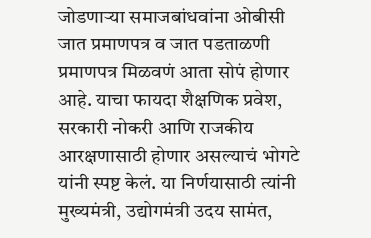जोडणाऱ्या समाजबांधवांना ओबीसी जात प्रमाणपत्र व जात पडताळणी प्रमाणपत्र मिळवणं आता सोपं होणार आहे. याचा फायदा शैक्षणिक प्रवेश, सरकारी नोकरी आणि राजकीय आरक्षणासाठी होणार असल्याचं भोगटे यांनी स्पष्ट केलं. या निर्णयासाठी त्यांनी मुख्यमंत्री, उद्योगमंत्री उदय सामंत,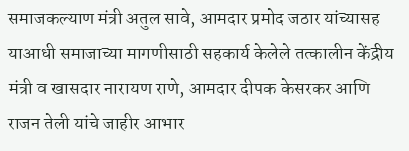समाजकल्याण मंत्री अतुल सावे, आमदार प्रमोद जठार यांच्यासह याआधी समाजाच्या मागणीसाठी सहकार्य केलेले तत्कालीन केंद्रीय मंत्री व खासदार नारायण राणे, आमदार दीपक केसरकर आणि राजन तेली यांचे जाहीर आभार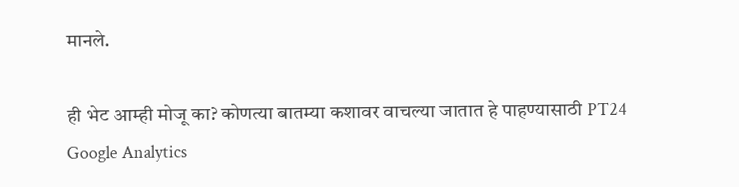मानले.

ही भेट आम्ही मोजू का? कोणत्या बातम्या कशावर वाचल्या जातात हे पाहण्यासाठी PT24 Google Analytics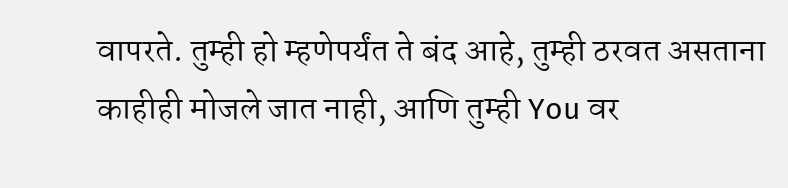वापरते. तुम्ही हो म्हणेपर्यंत ते बंद आहे, तुम्ही ठरवत असताना काहीही मोजले जात नाही, आणि तुम्ही You वर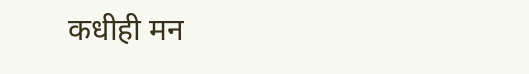कधीही मन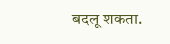बदलू शकता.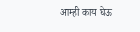आम्ही काय घेऊ